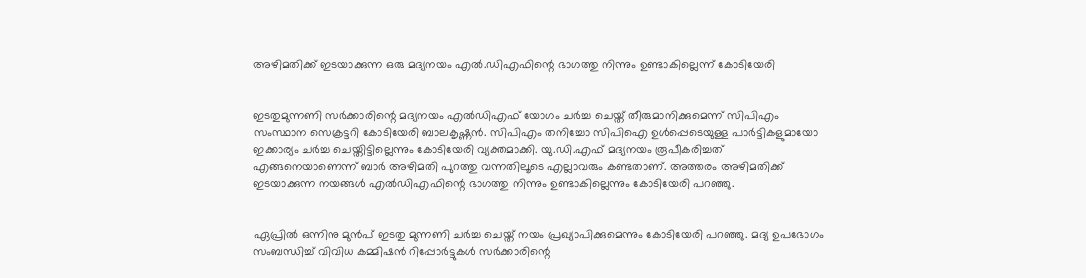അഴിമതിക്ക് ഇടയാക്കുന്ന ഒരു മദ്യനയം എല്‍.ഡിഎഫിന്റെ ഭാഗത്തു നിന്നും ഉണ്ടാകില്ലെന്ന് കോടിയേരി


ഇടതുമുന്നണി സര്‍ക്കാരിന്റെ മദ്യനയം എല്‍ഡിഎഫ് യോഗം ചര്‍ച്ച ചെയ്ത് തീരുമാനിക്കുമെന്ന് സിപിഎം സംസ്ഥാന സെക്രട്ടറി കോടിയേരി ബാലകൃഷ്ണന്‍. സിപിഎം തനിച്ചോ സിപിഐ ഉള്‍പ്പെടെയുള്ള പാര്‍ട്ടികളുമായോ ഇക്കാര്യം ചര്‍ച്ച ചെയ്തിട്ടില്ലെന്നും കോടിയേരി വ്യക്തമാക്കി. യു.ഡി.എഫ് മദ്യനയം രൂപീകരിച്ചത് എങ്ങനെയാണെന്ന് ബാര്‍ അഴിമതി പുറത്തു വന്നതിലൂടെ എല്ലാവരും കണ്ടതാണ്. അത്തരം അഴിമതിക്ക് ഇടയാക്കുന്ന നയങ്ങള്‍ എല്‍ഡിഎഫിന്റെ ഭാഗത്തു നിന്നും ഉണ്ടാകില്ലെന്നും കോടിയേരി പറഞ്ഞു.


ഏപ്രില്‍ ഒന്നിനു മുന്‍പ് ഇടതു മുന്നണി ചര്‍ച്ച ചെയ്ത് നയം പ്രഖ്യാപിക്കുമെന്നും കോടിയേരി പറഞ്ഞു. മദ്യ ഉപഭോഗം സംബന്ധിച്ച് വിവിധ കമ്മിഷന്‍ റിപ്പോര്‍ട്ടുകള്‍ സര്‍ക്കാരിന്റെ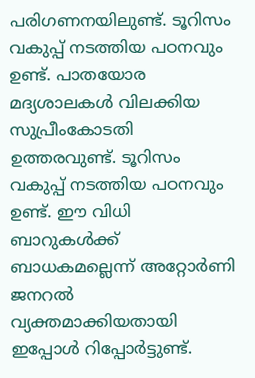പരിഗണനയിലുണ്ട്. ടൂറിസം വകുപ്പ് നടത്തിയ പഠനവും ഉണ്ട്. പാതയോര മദ്യശാലകള്‍ വിലക്കിയ സുപ്രീംകോടതി ഉത്തരവുണ്ട്. ടൂറിസം വകുപ്പ് നടത്തിയ പഠനവും ഉണ്ട്. ഈ വിധി ബാറുകള്‍ക്ക് ബാധകമല്ലെന്ന് അറ്റോര്‍ണി ജനറല്‍ വ്യക്തമാക്കിയതായി ഇപ്പോള്‍ റിപ്പോര്‍ട്ടുണ്ട്.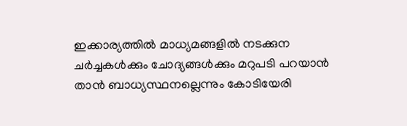ഇക്കാര്യത്തില്‍ മാധ്യമങ്ങളില്‍ നടക്കുന ചര്‍ച്ചകള്‍ക്കും ചോദ്യങ്ങള്‍ക്കും മറുപടി പറയാന്‍ താന്‍ ബാധ്യസ്ഥനല്ലെന്നും കോടിയേരി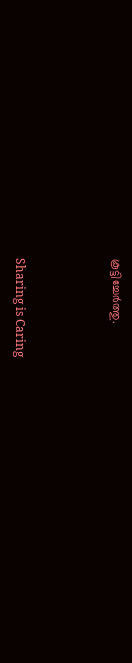കൂട്ടിച്ചേര്‍ത്തു.



Sharing is Caring